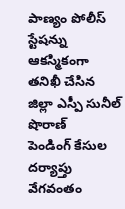పాణ్యం పోలీస్ స్టేషన్ను ఆకస్మికంగా తనిఖీ చేసిన జిల్లా ఎస్పీ సునీల్ షొరాణ్
పెండింగ్ కేసుల దర్యాప్తు వేగవంతం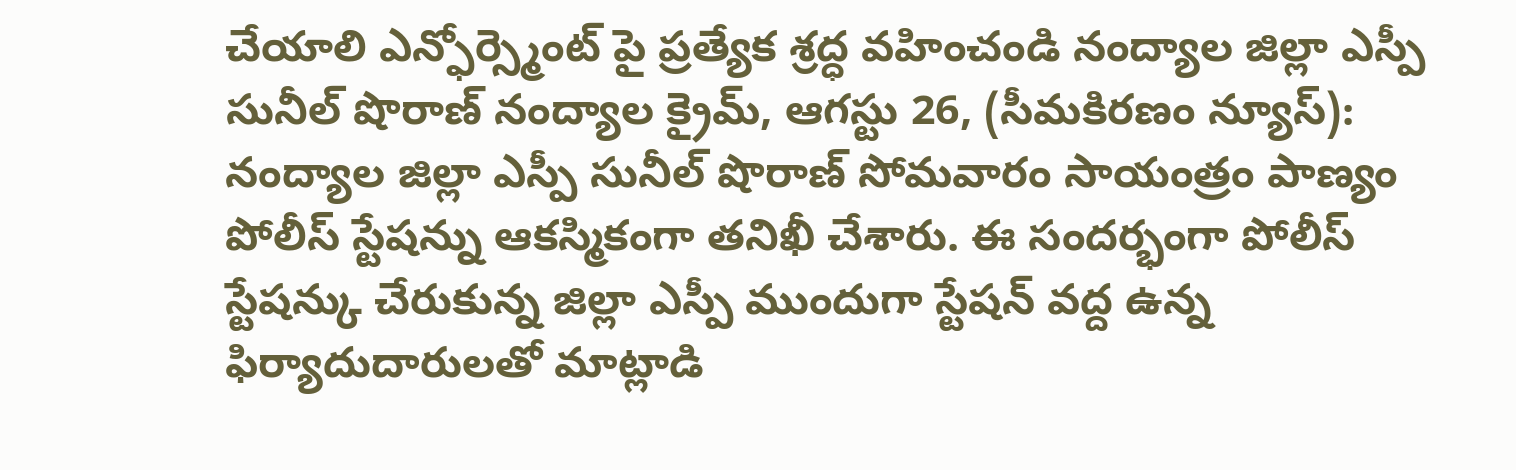చేయాలి ఎన్ఫోర్స్మెంట్ పై ప్రత్యేక శ్రద్ధ వహించండి నంద్యాల జిల్లా ఎస్పీ సునీల్ షొరాణ్ నంద్యాల క్రైమ్, ఆగస్టు 26, (సీమకిరణం న్యూస్): నంద్యాల జిల్లా ఎస్పీ సునీల్ షొరాణ్ సోమవారం సాయంత్రం పాణ్యం పోలీస్ స్టేషన్ను ఆకస్మికంగా తనిఖీ చేశారు. ఈ సందర్భంగా పోలీస్ స్టేషన్కు చేరుకున్న జిల్లా ఎస్పీ ముందుగా స్టేషన్ వద్ద ఉన్న ఫిర్యాదుదారులతో మాట్లాడి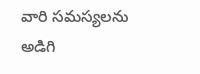వారి సమస్యలను అడిగి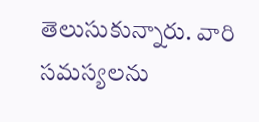తెలుసుకున్నారు. వారి సమస్యలను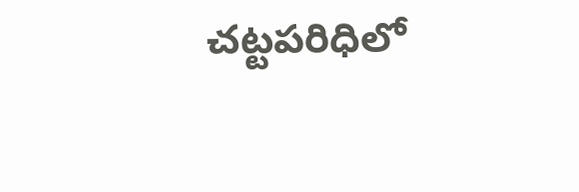చట్టపరిధిలో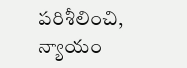పరిశీలించి, న్యాయం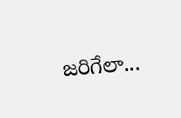జరిగేలా...